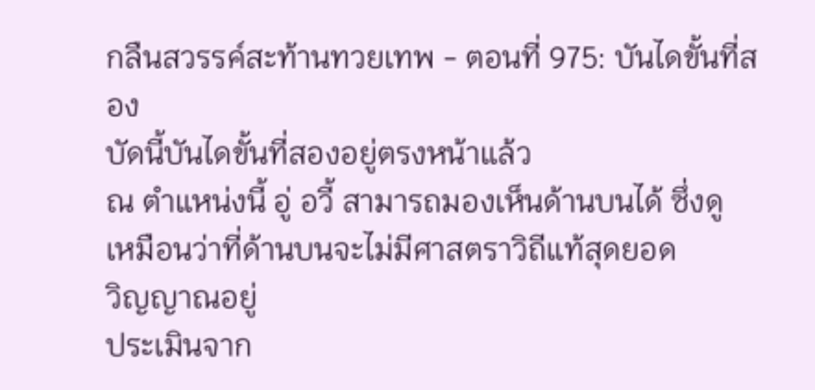กลืนสวรรค์สะท้านทวยเทพ - ตอนที่ 975: บันไดขั้นที่สอง
บัดนี้บันไดขั้นที่สองอยู่ตรงหน้าแล้ว
ณ ตำแหน่งนี้ อู่ อวี้ สามารถมองเห็นด้านบนได้ ซึ่งดู
เหมือนว่าที่ด้านบนจะไม่มีศาสตราวิถีแท้สุดยอด
วิญญาณอยู่
ประเมินจาก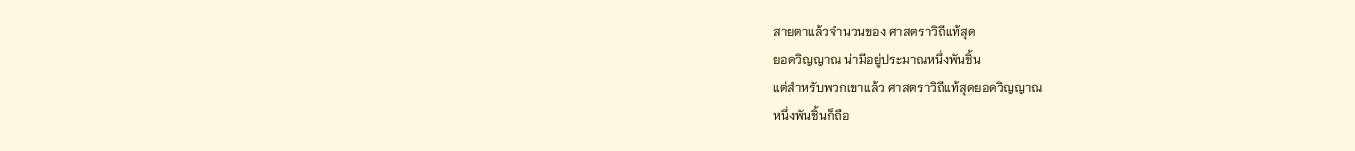สายตาแล้วจำนวนของ ศาสตราวิถีแท้สุด
ยอดวิญญาณ น่ามีอยู่ประมาณหนึ่งพันชิ้น
แต่สำหรับพวกเขาแล้ว ศาสตราวิถีแท้สุดยอดวิญญาณ
หนึ่งพันชิ้นก็ถือ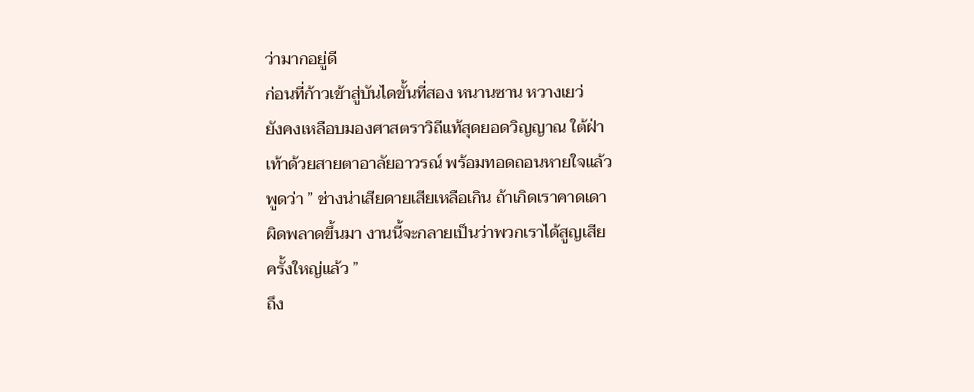ว่ามากอยู่ดี
ก่อนที่ก้าวเข้าสู่บันไดขั้นที่สอง หนานซาน หวางเยว่
ยังคงเหลือบมองศาสตราวิถีแท้สุดยอดวิญญาณ ใต้ฝ่า
เท้าด้วยสายตาอาลัยอาวรณ์ พร้อมทอดถอนหายใจแล้ว
พูดว่า ” ช่างน่าเสียดายเสียเหลือเกิน ถ้าเกิดเราคาดเดา
ผิดพลาดขึ้นมา งานนี้จะกลายเป็นว่าพวกเราได้สูญเสีย
ครั้งใหญ่แล้ว ”
ถึง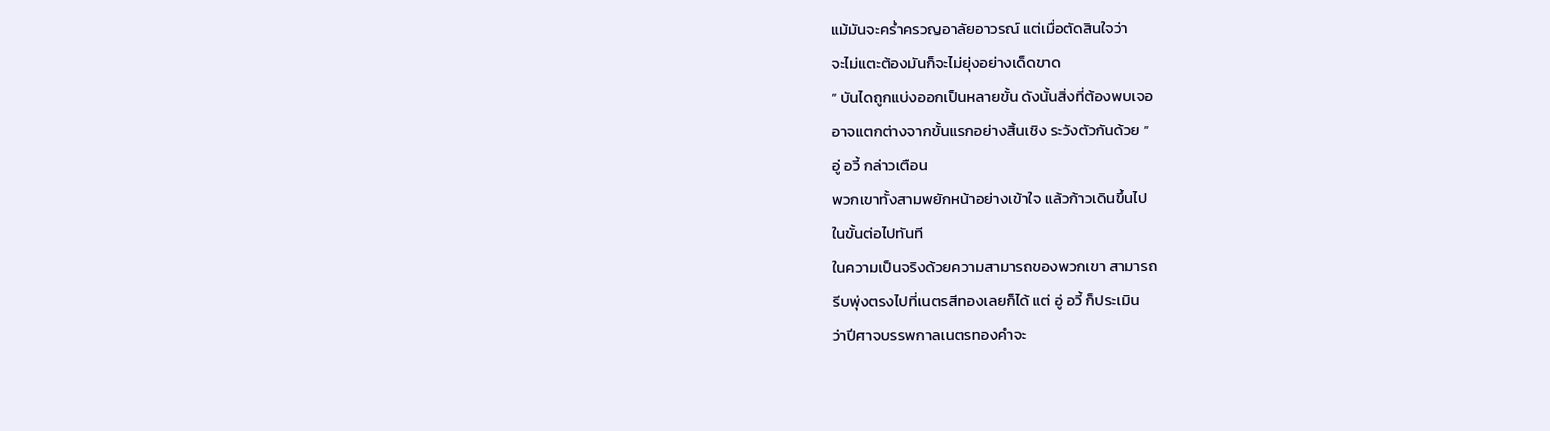แม้มันจะคร่ำครวญอาลัยอาวรณ์ แต่เมื่อตัดสินใจว่า
จะไม่แตะต้องมันก็จะไม่ยุ่งอย่างเด็ดขาด
” บันไดถูกแบ่งออกเป็นหลายขั้น ดังนั้นสิ่งที่ต้องพบเจอ
อาจแตกต่างจากขั้นแรกอย่างสิ้นเชิง ระวังตัวกันด้วย ”
อู่ อวี้ กล่าวเตือน
พวกเขาทั้งสามพยักหน้าอย่างเข้าใจ แล้วก้าวเดินขึ้นไป
ในขั้นต่อไปทันที
ในความเป็นจริงด้วยความสามารถของพวกเขา สามารถ
รีบพุ่งตรงไปที่เนตรสีทองเลยก็ได้ แต่ อู่ อวี้ ก็ประเมิน
ว่าปีศาจบรรพกาลเนตรทองคำจะ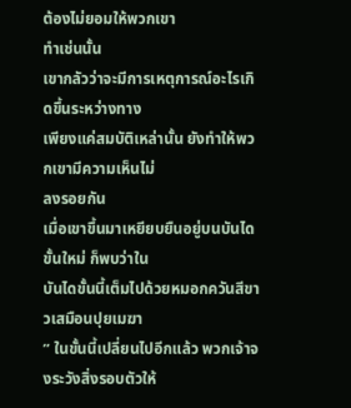ต้องไม่ยอมให้พวกเขา
ทำเช่นนั้น
เขากลัวว่าจะมีการเหตุการณ์อะไรเกิดขึ้นระหว่างทาง
เพียงแค่สมบัติเหล่านั้น ยังทำให้พวกเขามีความเห็นไม่
ลงรอยกัน
เมื่อเขาขึ้นมาเหยียบยืนอยู่บนบันไดขั้นใหม่ ก็พบว่าใน
บันไดขั้นนี้เต็มไปด้วยหมอกควันสีขาวเสมือนปุยเมฆา
” ในขั้นนี้เปลี่ยนไปอีกแล้ว พวกเจ้าจงระวังสิ่งรอบตัวให้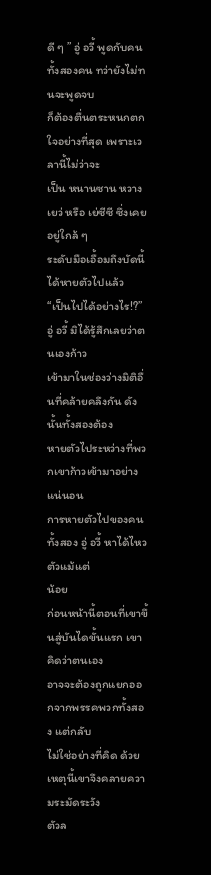ดี ๆ ” อู่ อวี้ พูดกับคนทั้งสองคน ทว่ายังไม่ทนจะพูดจบ
ก็ต้องตื่นตระหนกตกใจอย่างที่สุด เพราะเวลานี้ไม่ว่าจะ
เป็น หนานซาน หวางเยว่ หรือ เย่ซีซี ซึ่งเคยอยู่ใกล้ ๆ
ระดับมือเอื้อมถึงบัดนี้ได้หายตัวไปแล้ว
“เป็นไปได้อย่างไร!?” อู่ อวี้ มิได้รู้สึกเลยว่าตนเองก้าว
เข้ามาในช่องว่างมิติอื่นที่คล้ายคลึงกัน ดังนั้นทั้งสองต้อง
หายตัวไประหว่างที่พวกเขาก้าวเข้ามาอย่างแน่นอน
การหายตัวไปของคนทั้งสอง อู่ อวี้ หาได้ไหวตัวแม้แต่
น้อย
ก่อนหน้านี้ตอนที่เขาขึ้นสู่บันไดขั้นแรก เขาคิดว่าตนเอง
อาจจะต้องถูกแยกออกจากพรรคพวกทั้งสอง แต่กลับ
ไม่ใช่อย่างที่คิด ด้วยเหตุนี้เขาจึงคลายความระมัดระวัง
ตัวล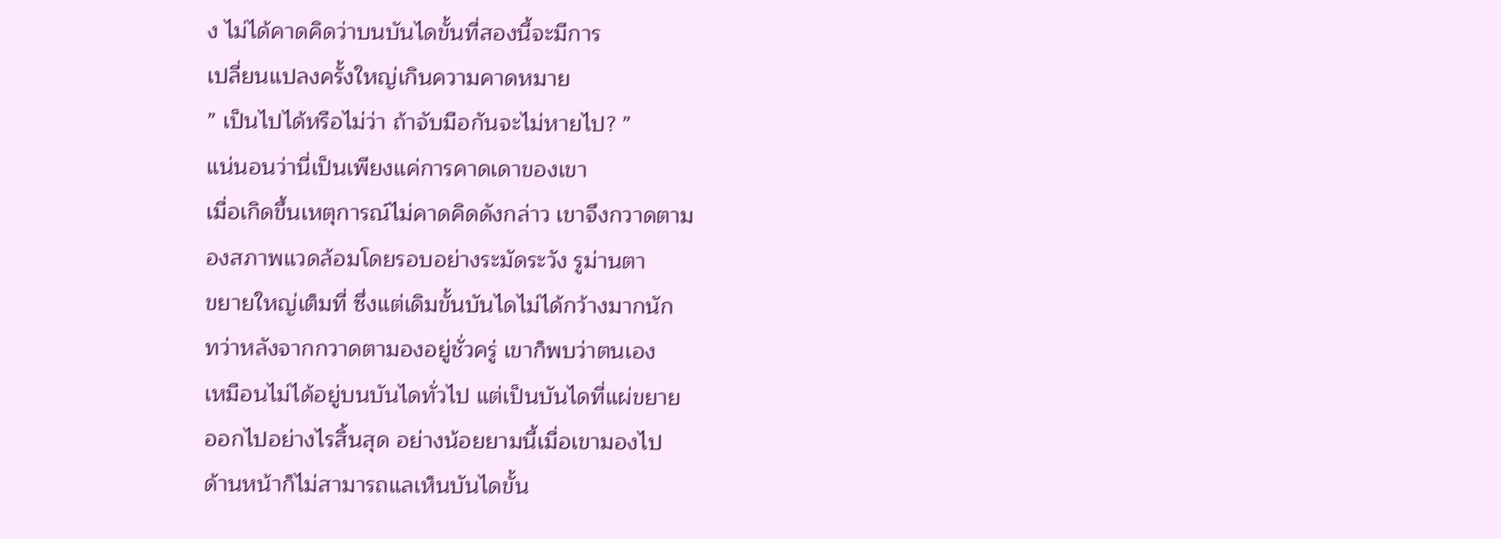ง ไม่ได้คาดคิดว่าบนบันไดขั้นที่สองนี้จะมีการ
เปลี่ยนแปลงครั้งใหญ่เกินความคาดหมาย
” เป็นไปได้หรือไม่ว่า ถ้าจับมือกันจะไม่หายไป? ”
แน่นอนว่านี่เป็นเพียงแค่การคาดเดาของเขา
เมื่อเกิดขึ้นเหตุการณ์ไม่คาดคิดดังกล่าว เขาจึงกวาดตาม
องสภาพแวดล้อมโดยรอบอย่างระมัดระวัง รูม่านตา
ขยายใหญ่เต็มที่ ซึ่งแต่เดิมขั้นบันไดไม่ได้กว้างมากนัก
ทว่าหลังจากกวาดตามองอยู่ชั่วครู่ เขาก็พบว่าตนเอง
เหมือนไม่ได้อยู่บนบันไดทั่วไป แต่เป็นบันไดที่แผ่ขยาย
ออกไปอย่างไรสิ้นสุด อย่างน้อยยามนี้เมื่อเขามองไป
ด้านหน้าก็ไม่สามารถแลเห็นบันไดขั้น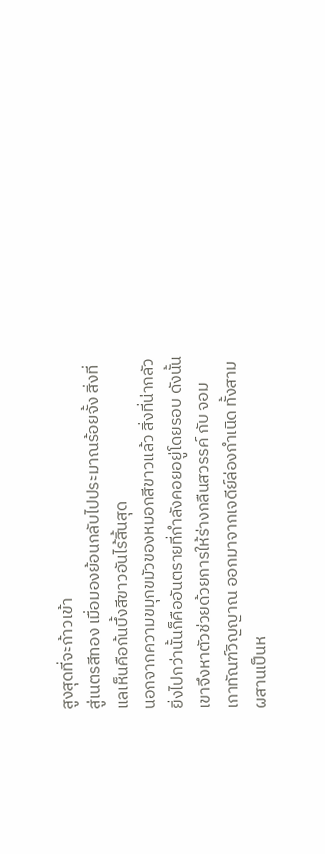สูงสุดที่จะก้าวเข้า
สู่เนตรสีทอง เมื่อมองย้อนกลับไปประมาณร้อยจั้ง สิ่งที่
แลเห็นคือก้นบึ้งสีขาวอันไร้สิ้นสุด
นอกจากความขมุกขมัวของหมอกสีขาวแล้ว สิ่งที่น่ากลัว
ยิ่งไปกว่านั้นก็คืออันตรายที่กำลังคอยอยู่โดยรอบ ดังนั้น
เขาจึงหาตัวช่วยด้วยการให้ร่างกลืนสวรรค์ กับ จอม
เกาทัณฑ์วิญญาณ ออกมาจากเจดีย์ล่องกำเนิด ทั้งสาม
ผสานเป็นห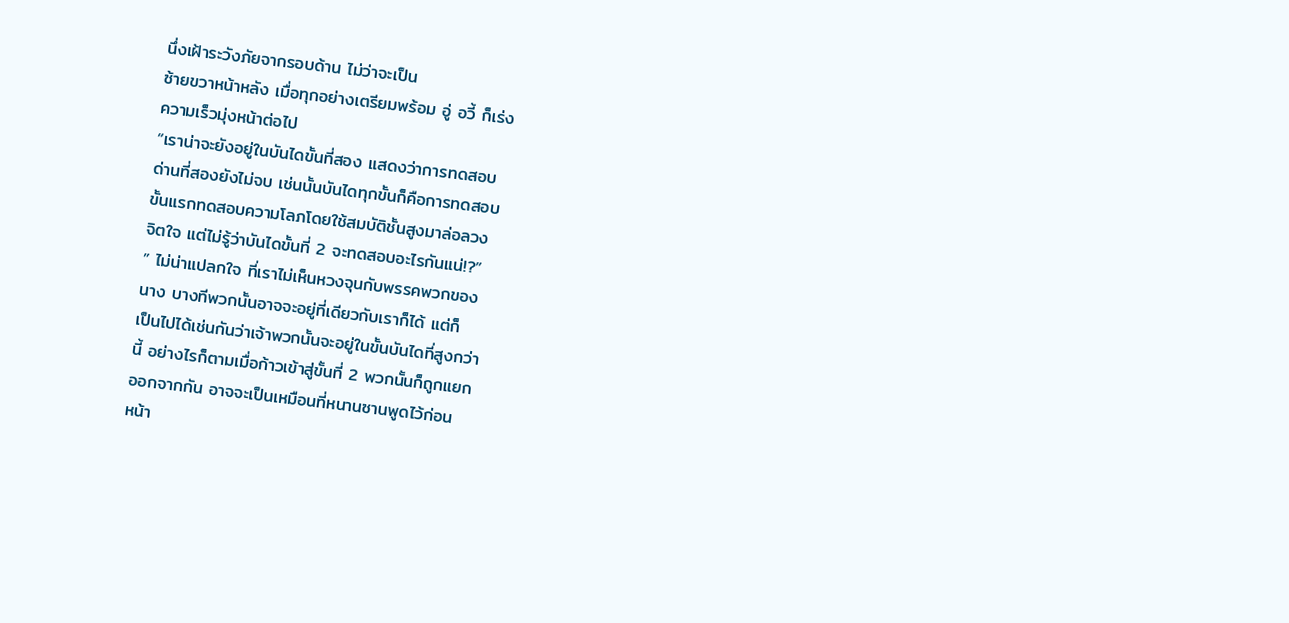นึ่งเฝ้าระวังภัยจากรอบด้าน ไม่ว่าจะเป็น
ซ้ายขวาหน้าหลัง เมื่อทุกอย่างเตรียมพร้อม อู่ อวี้ ก็เร่ง
ความเร็วมุ่งหน้าต่อไป
“เราน่าจะยังอยู่ในบันไดขั้นที่สอง แสดงว่าการทดสอบ
ด่านที่สองยังไม่จบ เช่นนั้นบันไดทุกขั้นก็คือการทดสอบ
ขั้นแรกทดสอบความโลภโดยใช้สมบัติชั้นสูงมาล่อลวง
จิตใจ แต่ไม่รู้ว่าบันไดขั้นที่ 2 จะทดสอบอะไรกันแน่!?”
” ไม่น่าแปลกใจ ที่เราไม่เห็นหวงจุนกับพรรคพวกของ
นาง บางทีพวกนั้นอาจจะอยู่ที่เดียวกับเราก็ได้ แต่ก็
เป็นไปได้เช่นกันว่าเจ้าพวกนั้นจะอยู่ในขั้นบันไดที่สูงกว่า
นี้ อย่างไรก็ตามเมื่อก้าวเข้าสู่ขั้นที่ 2 พวกนั้นก็ถูกแยก
ออกจากกัน อาจจะเป็นเหมือนที่หนานซานพูดไว้ก่อน
หน้า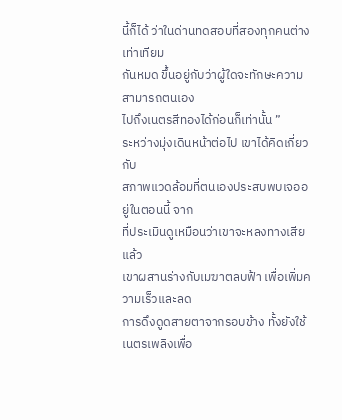นี้ก็ได้ ว่าในด่านทดสอบที่สองทุกคนต่างเท่าเทียม
กันหมด ขึ้นอยู่กับว่าผู้ใดจะทักษะความสามารถตนเอง
ไปถึงเนตรสีทองได้ก่อนก็เท่านั้น ”
ระหว่างมุ่งเดินหน้าต่อไป เขาได้คิดเกี่ยวกับ
สภาพแวดล้อมที่ตนเองประสบพบเจออยู่ในตอนนี้ จาก
ที่ประเมินดูเหมือนว่าเขาจะหลงทางเสียแล้ว
เขาผสานร่างกับเมฆาตลบฟ้า เพื่อเพิ่มความเร็วและลด
การดึงดูดสายตาจากรอบข้าง ทั้งยังใช้เนตรเพลิงเพื่อ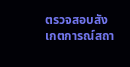ตรวจสอบสังเกตการณ์สถา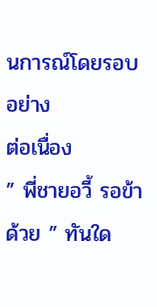นการณ์โดยรอบอย่าง
ต่อเนื่อง
” พี่ชายอวี้ รอข้าด้วย ” ทันใด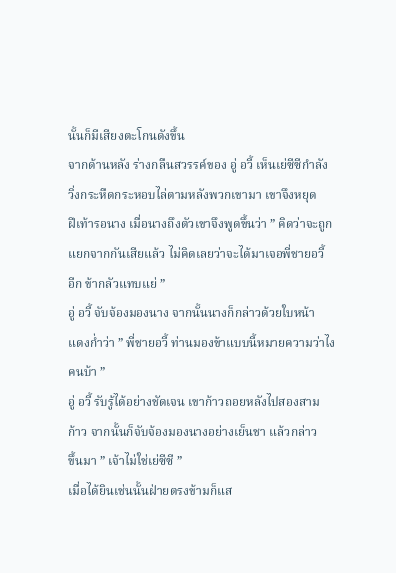นั้นก็มีเสียงตะโกนดังขึ้น
จากด้านหลัง ร่างกลืนสวรรค์ของ อู่ อวี้ เห็นเย่ซีซีกำลัง
วิ่งกระหืดกระหอบไล่ตามหลังพวกเขามา เขาจึงหยุด
ฝีเท้ารอนาง เมื่อนางถึงตัวเขาจึงพูดขึ้นว่า ” คิดว่าจะถูก
แยกจากกันเสียแล้ว ไม่คิดเลยว่าจะได้มาเจอพี่ชายอวี้
อีก ข้ากลัวแทบแย่ ”
อู่ อวี้ จับจ้องมองนาง จากนั้นนางก็กล่าวด้วยใบหน้า
แดงก่ำว่า ” พี่ชายอวี้ ท่านมองข้าแบบนี้หมายความว่าไง
คนบ้า ”
อู่ อวี้ รับรู้ได้อย่างชัดเจน เขาก้าวถอยหลังไปสองสาม
ก้าว จากนั้นก็จับจ้องมองนางอย่างเย็นชา แล้วกล่าว
ขึ้นมา ” เจ้าไม่ใช่เย่ซีซี ”
เมื่อได้ยินเช่นนั้นฝ่ายตรงข้ามก็แส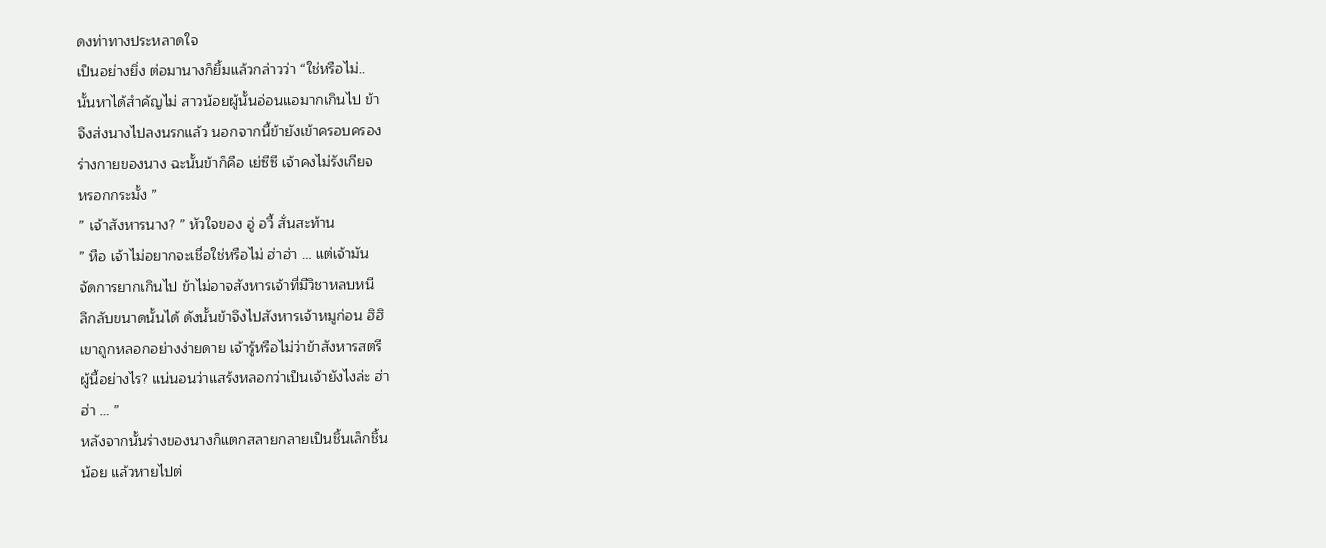ดงท่าทางประหลาดใจ
เป็นอย่างยิ่ง ต่อมานางก็ยิ้มแล้วกล่าวว่า “ใช่หรือไม่..
นั้นหาได้สำคัญไม่ สาวน้อยผู้นั้นอ่อนแอมากเกินไป ข้า
จึงส่งนางไปลงนรกแล้ว นอกจากนี้ข้ายังเข้าครอบครอง
ร่างกายของนาง ฉะนั้นข้าก็คือ เย่ซีซี เจ้าคงไม่รังเกียจ
หรอกกระมั้ง ”
” เจ้าสังหารนาง? ” หัวใจของ อู่ อวี้ สั่นสะท้าน
” หือ เจ้าไม่อยากจะเชื่อใช่หรือไม่ ฮ่าฮ่า … แต่เจ้ามัน
จัดการยากเกินไป ข้าไม่อาจสังหารเจ้าที่มีวิชาหลบหนี
ลึกลับขนาดนั้นได้ ดังนั้นข้าจึงไปสังหารเจ้าหมูก่อน ฮิฮิ
เขาถูกหลอกอย่างง่ายดาย เจ้ารู้หรือไม่ว่าข้าสังหารสตรี
ผู้นี้อย่างไร? แน่นอนว่าแสร้งหลอกว่าเป็นเจ้ายังไงล่ะ ฮ่า
ฮ่า … ”
หลังจากนั้นร่างของนางก็แตกสลายกลายเป็นชิ้นเล็กชิ้น
น้อย แล้วหายไปต่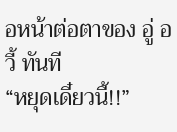อหน้าต่อตาของ อู่ อวี้ ทันที
“หยุดเดี๋ยวนี้!!”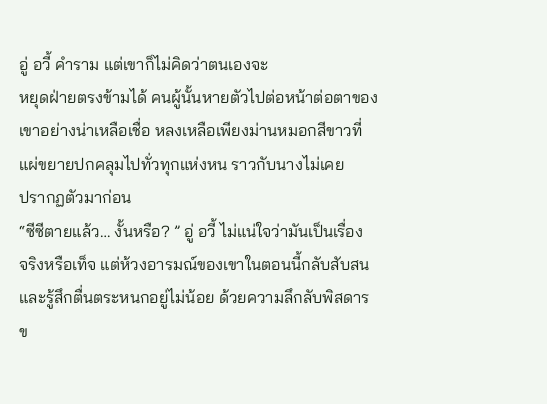อู่ อวี้ คำราม แต่เขาก็ไม่คิดว่าตนเองจะ
หยุดฝ่ายตรงข้ามได้ คนผู้นั้นหายตัวไปต่อหน้าต่อตาของ
เขาอย่างน่าเหลือเชื่อ หลงเหลือเพียงม่านหมอกสีขาวที่
แผ่ขยายปกคลุมไปทั่วทุกแห่งหน ราวกับนางไม่เคย
ปรากฏตัวมาก่อน
“ซีซีตายแล้ว… งั้นหรือ? ” อู่ อวี้ ไม่แน่ใจว่ามันเป็นเรื่อง
จริงหรือเท็จ แต่ห้วงอารมณ์ของเขาในตอนนี้กลับสับสน
และรู้สึกตื่นตระหนกอยู่ไม่น้อย ด้วยความลึกลับพิสดาร
ข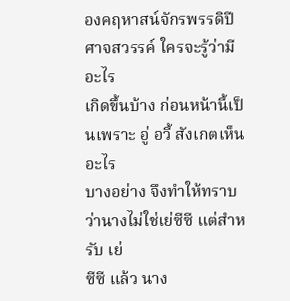องคฤหาสน์จักรพรรดิปีศาจสวรรค์ ใครจะรู้ว่ามีอะไร
เกิดขึ้นบ้าง ก่อนหน้านี้เป็นเพราะ อู่ อวี้ สังเกตเห็นอะไร
บางอย่าง จึงทำให้ทราบว่านางไม่ใช่เย่ซีซี แต่สำหรับ เย่
ซีซี แล้ว นาง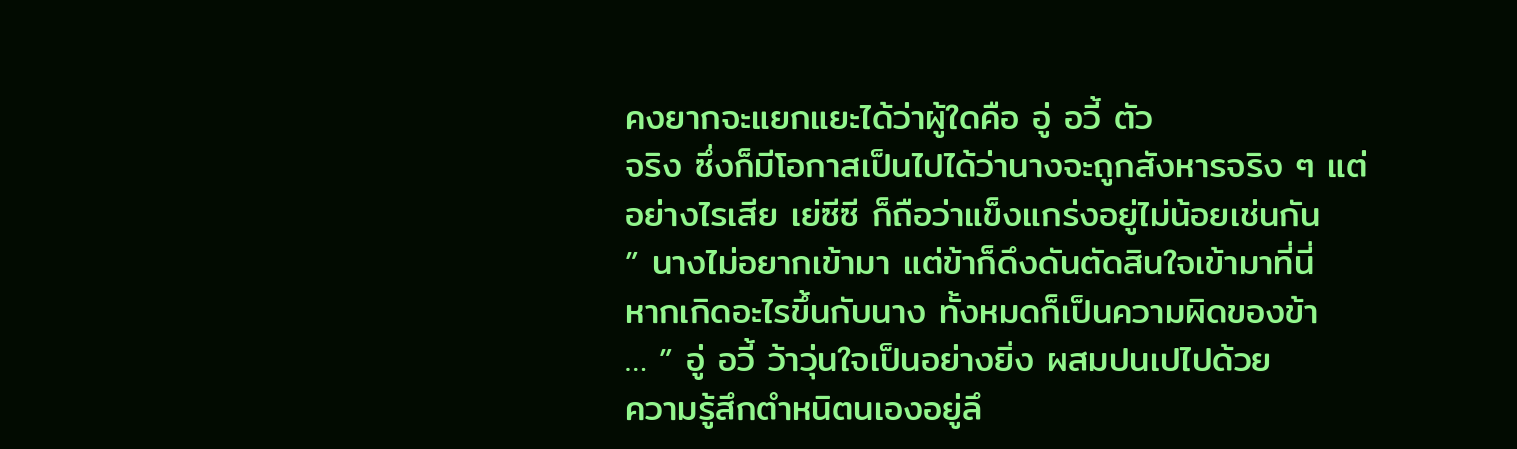คงยากจะแยกแยะได้ว่าผู้ใดคือ อู่ อวี้ ตัว
จริง ซึ่งก็มีโอกาสเป็นไปได้ว่านางจะถูกสังหารจริง ๆ แต่
อย่างไรเสีย เย่ซีซี ก็ถือว่าแข็งแกร่งอยู่ไม่น้อยเช่นกัน
” นางไม่อยากเข้ามา แต่ข้าก็ดึงดันตัดสินใจเข้ามาที่นี่
หากเกิดอะไรขึ้นกับนาง ทั้งหมดก็เป็นความผิดของข้า
… ” อู่ อวี้ ว้าวุ่นใจเป็นอย่างยิ่ง ผสมปนเปไปด้วย
ความรู้สึกตำหนิตนเองอยู่ลึ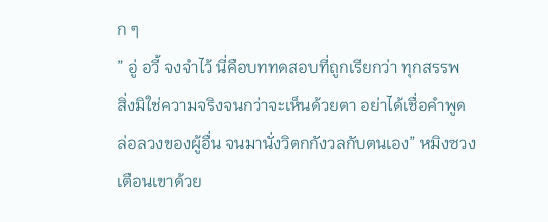ก ๆ
” อู่ อวี้ จงจำไว้ นี่คือบททดสอบที่ถูกเรียกว่า ทุกสรรพ
สิ่งมิใช่ความจริงจนกว่าจะเห็นด้วยตา อย่าได้เชื่อคำพูด
ล่อลวงของผู้อื่น จนมานั่งวิตกกังวลกับตนเอง” หมิงซวง
เตือนเขาด้วย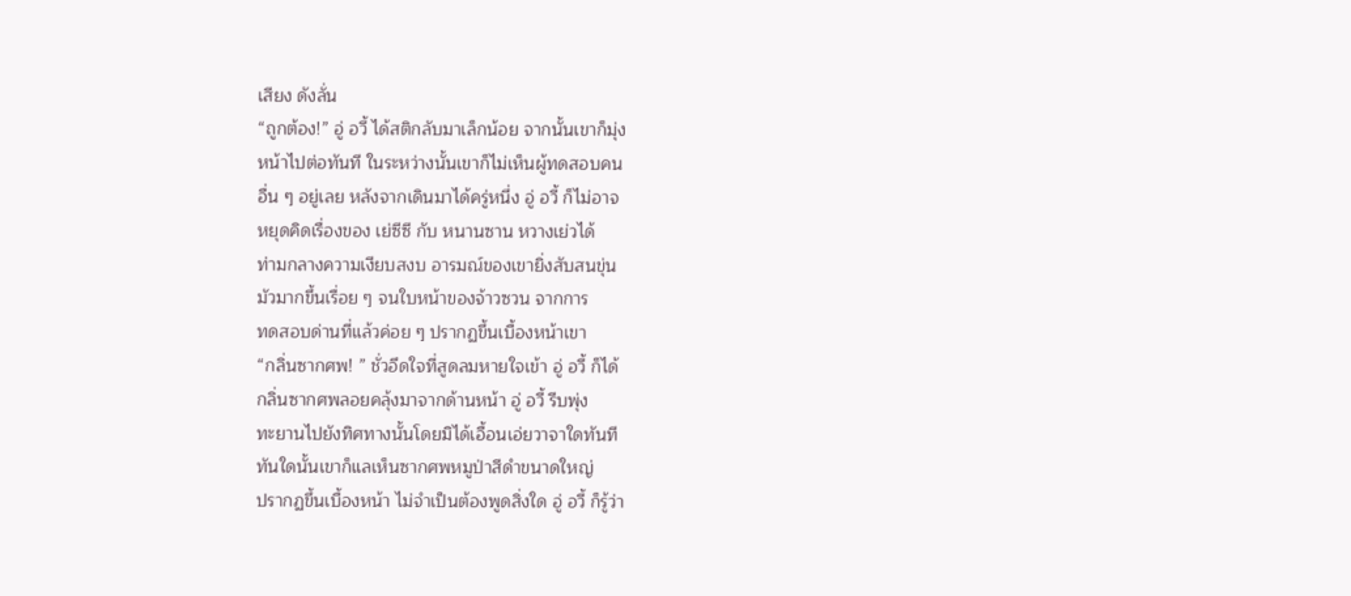เสียง ดังลั่น
“ถูกต้อง!” อู่ อวี้ ได้สติกลับมาเล็กน้อย จากนั้นเขาก็มุ่ง
หน้าไปต่อทันที ในระหว่างนั้นเขาก็ไม่เห็นผู้ทดสอบคน
อื่น ๆ อยู่เลย หลังจากเดินมาได้ครู่หนึ่ง อู่ อวี้ ก็ไม่อาจ
หยุดคิดเรื่องของ เย่ซีซี กับ หนานซาน หวางเย่วได้
ท่ามกลางความเงียบสงบ อารมณ์ของเขายิ่งสับสนขุ่น
มัวมากขึ้นเรื่อย ๆ จนใบหน้าของจ้าวซวน จากการ
ทดสอบด่านที่แล้วค่อย ๆ ปรากฏขึ้นเบื้องหน้าเขา
“กลิ่นซากศพ! ” ชั่วอึดใจที่สูดลมหายใจเข้า อู่ อวี้ ก็ได้
กลิ่นซากศพลอยคลุ้งมาจากด้านหน้า อู่ อวี้ รีบพุ่ง
ทะยานไปยังทิศทางนั้นโดยมิได้เอื้อนเอ่ยวาจาใดทันที
ทันใดนั้นเขาก็แลเห็นซากศพหมูป่าสีดำขนาดใหญ่
ปรากฏขึ้นเบื้องหน้า ไม่จำเป็นต้องพูดสิ่งใด อู่ อวี้ ก็รู้ว่า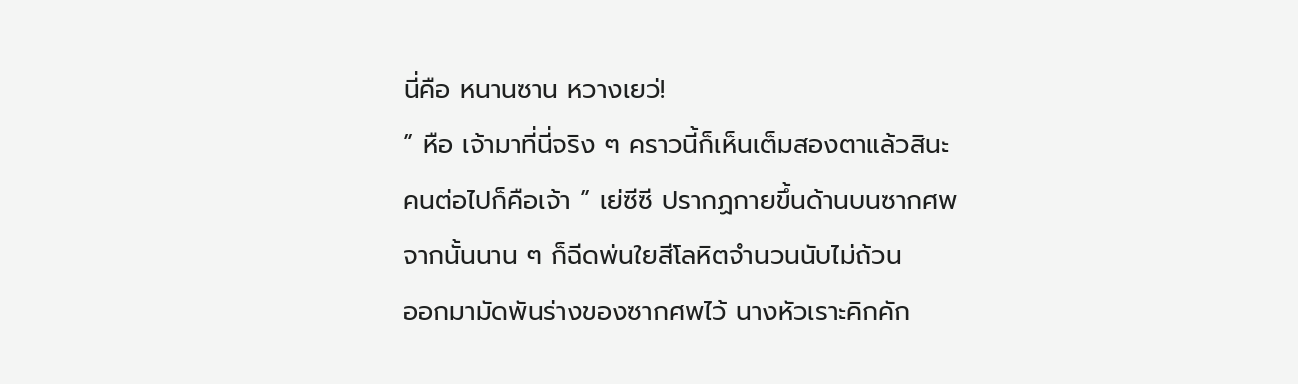นี่คือ หนานซาน หวางเยว่!
” หือ เจ้ามาที่นี่จริง ๆ คราวนี้ก็เห็นเต็มสองตาแล้วสินะ
คนต่อไปก็คือเจ้า ” เย่ซีซี ปรากฏกายขึ้นด้านบนซากศพ
จากนั้นนาน ๆ ก็ฉีดพ่นใยสีโลหิตจำนวนนับไม่ถ้วน
ออกมามัดพันร่างของซากศพไว้ นางหัวเราะคิกคัก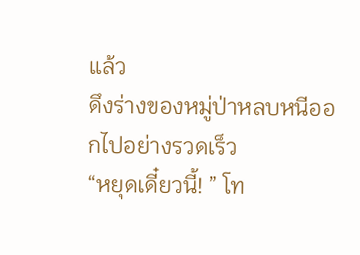แล้ว
ดึงร่างของหมู่ป่าหลบหนีออกไปอย่างรวดเร็ว
“หยุดเดี๋ยวนี้! ” โท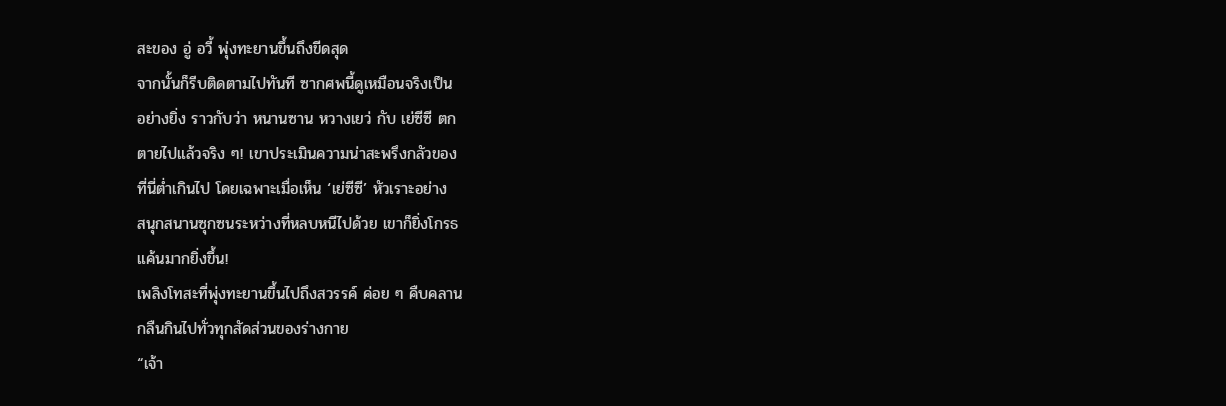สะของ อู่ อวี้ พุ่งทะยานขึ้นถึงขีดสุด
จากนั้นก็รีบติดตามไปทันที ซากศพนี้ดูเหมือนจริงเป็น
อย่างยิ่ง ราวกับว่า หนานซาน หวางเยว่ กับ เย่ซีซี ตก
ตายไปแล้วจริง ๆ! เขาประเมินความน่าสะพรึงกลัวของ
ที่นี่ต่ำเกินไป โดยเฉพาะเมื่อเห็น ‘เย่ซีซี’ หัวเราะอย่าง
สนุกสนานซุกซนระหว่างที่หลบหนีไปด้วย เขาก็ยิ่งโกรธ
แค้นมากยิ่งขึ้น!
เพลิงโทสะที่พุ่งทะยานขึ้นไปถึงสวรรค์ ค่อย ๆ คืบคลาน
กลืนกินไปทั่วทุกสัดส่วนของร่างกาย
“เจ้า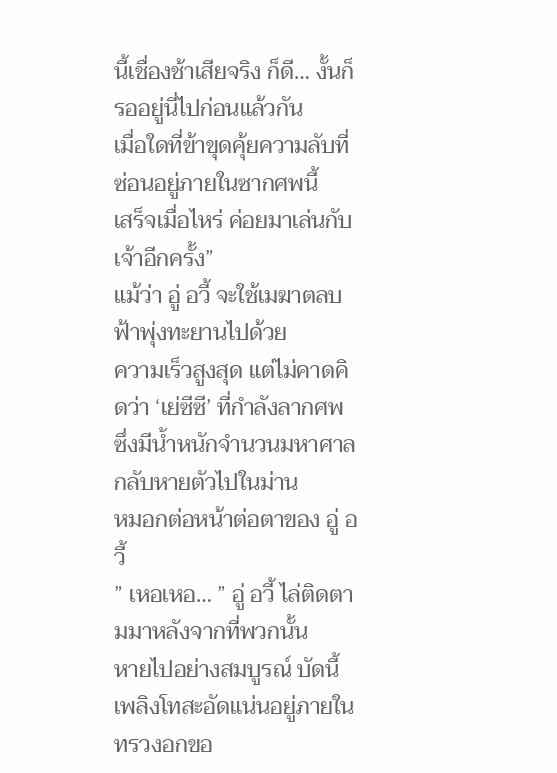นี้เชื่องช้าเสียจริง ก็ดี… งั้นก็รออยู่นี่ไปก่อนแล้วกัน
เมื่อใดที่ข้าขุดคุ้ยความลับที่ซ่อนอยู่ภายในซากศพนี้
เสร็จเมื่อไหร่ ค่อยมาเล่นกับเจ้าอีกครั้ง”
แม้ว่า อู่ อวี้ จะใช้เมฆาตลบฟ้าพุ่งทะยานไปด้วย
ความเร็วสูงสุด แต่ไม่คาดคิดว่า ‘เย่ซีซี’ ที่กำลังลากศพ
ซึ่งมีน้ำหนักจำนวนมหาศาล กลับหายตัวไปในม่าน
หมอกต่อหน้าต่อตาของ อู่ อวี้
” เหอเหอ… ” อู่ อวี้ ไล่ติดตามมาหลังจากที่พวกนั้น
หายไปอย่างสมบูรณ์ บัดนี้เพลิงโทสะอัดแน่นอยู่ภายใน
ทรวงอกขอ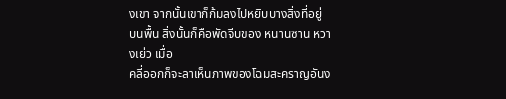งเขา จากนั้นเขาก็ก้มลงไปหยิบบางสิ่งที่อยู่
บนพื้น สิ่งนั้นก็คือพัดจีบของ หนานซาน หวางเย่ว เมื่อ
คลี่ออกก็จะลาเห็นภาพของโฉมสะคราญอันง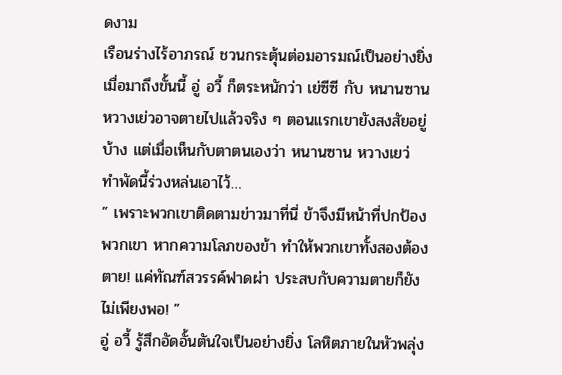ดงาม
เรือนร่างไร้อาภรณ์ ชวนกระตุ้นต่อมอารมณ์เป็นอย่างยิ่ง
เมื่อมาถึงขั้นนี้ อู่ อวี้ ก็ตระหนักว่า เย่ซีซี กับ หนานซาน
หวางเย่วอาจตายไปแล้วจริง ๆ ตอนแรกเขายังสงสัยอยู่
บ้าง แต่เมื่อเห็นกับตาตนเองว่า หนานซาน หวางเยว่
ทำพัดนี้ร่วงหล่นเอาไว้…
” เพราะพวกเขาติดตามข่าวมาที่นี่ ข้าจึงมีหน้าที่ปกป้อง
พวกเขา หากความโลภของข้า ทำให้พวกเขาทั้งสองต้อง
ตาย! แค่ทัณฑ์สวรรค์ฟาดผ่า ประสบกับความตายก็ยัง
ไม่เพียงพอ! ”
อู่ อวี้ รู้สึกอัดอั้นตันใจเป็นอย่างยิ่ง โลหิตภายในหัวพลุ่ง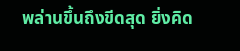พล่านขึ้นถึงขีดสุด ยิ่งคิด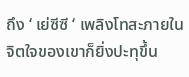ถึง ‘ เย่ซีซี ‘ เพลิงโทสะภายใน
จิตใจของเขาก็ยิ่งปะทุขึ้น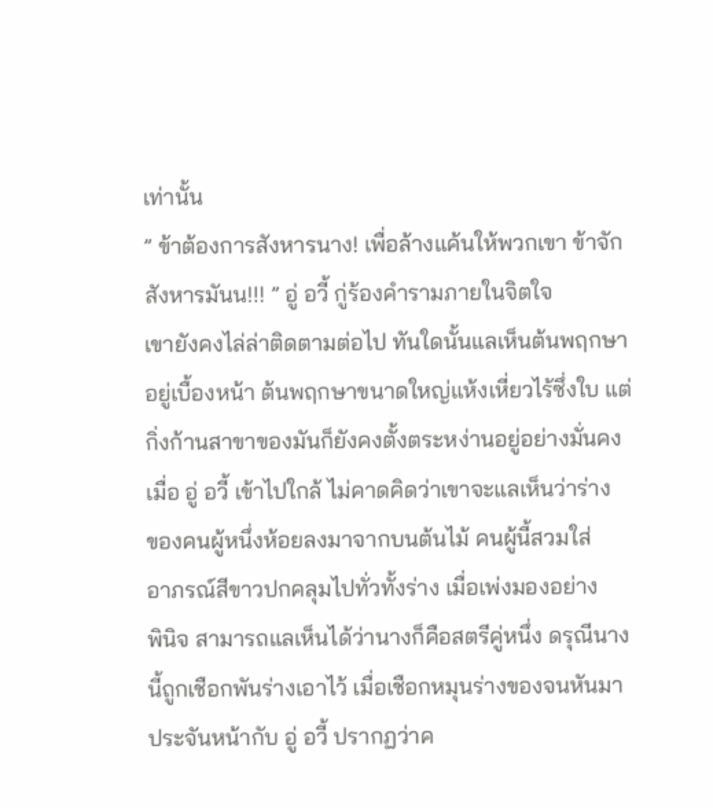เท่านั้น
” ข้าต้องการสังหารนาง! เพื่อล้างแค้นให้พวกเขา ข้าจัก
สังหารมันน!!! ” อู่ อวี้ กู่ร้องคำรามภายในจิตใจ
เขายังคงไล่ล่าติดตามต่อไป ทันใดนั้นแลเห็นต้นพฤกษา
อยู่เบื้องหน้า ต้นพฤกษาขนาดใหญ่แห้งเหี่ยวไร้ซึ่งใบ แต่
กิ่งก้านสาขาของมันก็ยังคงตั้งตระหง่านอยู่อย่างมั่นคง
เมื่อ อู่ อวี้ เข้าไปใกล้ ไม่คาดคิดว่าเขาจะแลเห็นว่าร่าง
ของคนผู้หนึ่งห้อยลงมาจากบนต้นไม้ คนผู้นี้สวมใส่
อาภรณ์สีขาวปกคลุมไปทั่วทั้งร่าง เมื่อเพ่งมองอย่าง
พินิจ สามารถแลเห็นได้ว่านางก็คือสตรีคู่หนึ่ง ดรุณีนาง
นี้ถูกเชือกพันร่างเอาไว้ เมื่อเชือกหมุนร่างของจนหันมา
ประจันหน้ากับ อู่ อวี้ ปรากฏว่าค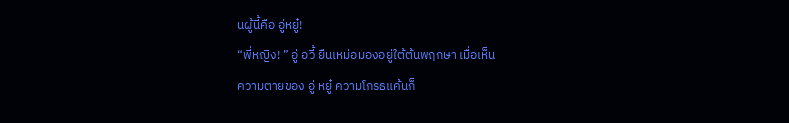นผู้นี้คือ อู่หยู๋!
“พี่หญิง! ” อู่ อวี้ ยืนเหม่อมองอยู่ใต้ต้นพฤกษา เมื่อเห็น
ความตายของ อู่ หยู๋ ความโกรธแค้นก็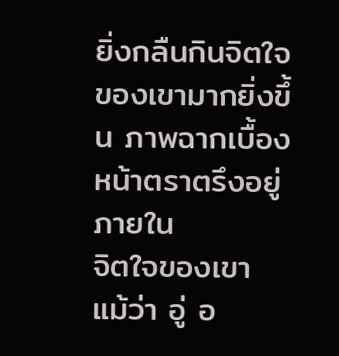ยิ่งกลืนกินจิตใจ
ของเขามากยิ่งขึ้น ภาพฉากเบื้องหน้าตราตรึงอยู่ภายใน
จิตใจของเขา แม้ว่า อู่ อ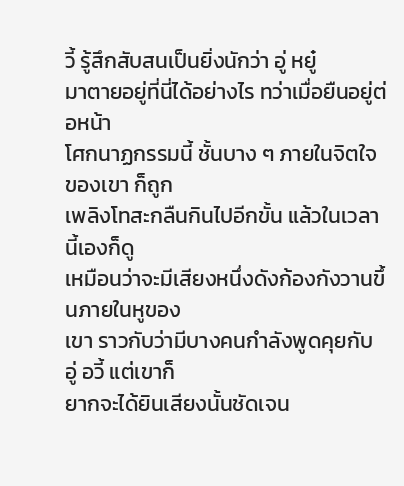วี้ รู้สึกสับสนเป็นยิ่งนักว่า อู่ หยู๋
มาตายอยู่ที่นี่ได้อย่างไร ทว่าเมื่อยืนอยู่ต่อหน้า
โศกนาฏกรรมนี้ ชั้นบาง ๆ ภายในจิตใจของเขา ก็ถูก
เพลิงโทสะกลืนกินไปอีกขั้น แล้วในเวลานี้เองก็ดู
เหมือนว่าจะมีเสียงหนึ่งดังก้องกังวานขึ้นภายในหูของ
เขา ราวกับว่ามีบางคนกำลังพูดคุยกับ อู่ อวี้ แต่เขาก็
ยากจะได้ยินเสียงนั้นชัดเจน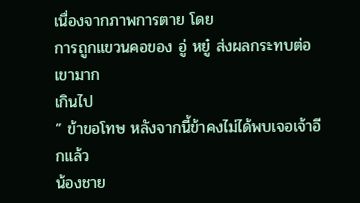เนื่องจากภาพการตาย โดย
การถูกแขวนคอของ อู่ หยู๋ ส่งผลกระทบต่อเขามาก
เกินไป
” ข้าขอโทษ หลังจากนี้ข้าคงไม่ได้พบเจอเจ้าอีกแล้ว
น้องชาย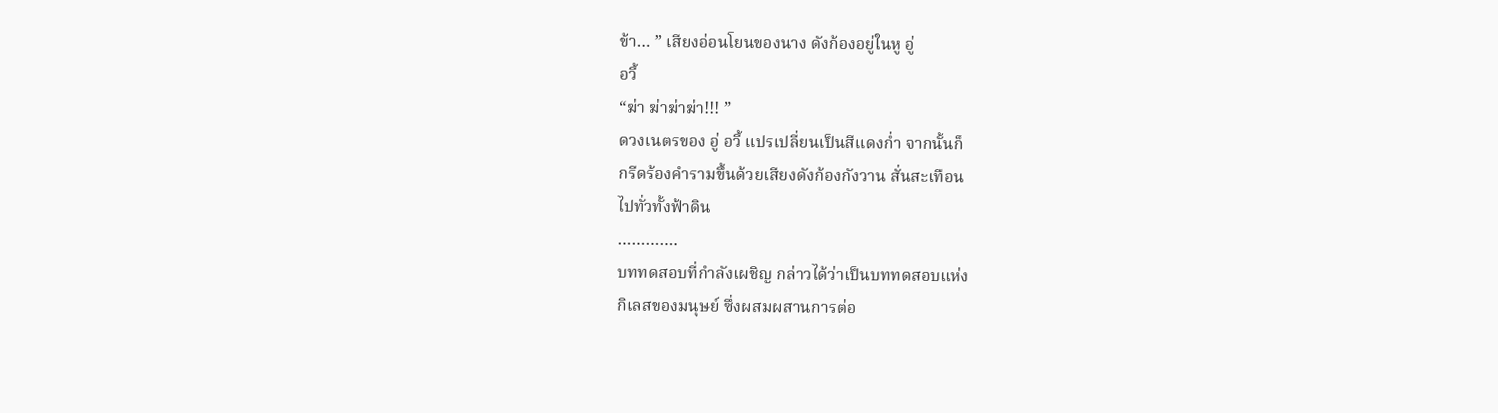ข้า… ” เสียงอ่อนโยนของนาง ดังก้องอยู่ในหู อู่
อวี้
“ฆ่า ฆ่าฆ่าฆ่า!!! ”
ดวงเนตรของ อู่ อวี้ แปรเปลี่ยนเป็นสีแดงก่ำ จากนั้นก็
กรีดร้องคำรามขึ้นด้วยเสียงดังก้องกังวาน สั่นสะเทือน
ไปทั่วทั้งฟ้าดิน
………….
บททดสอบที่กำลังเผชิญ กล่าวได้ว่าเป็นบททดสอบแห่ง
กิเลสของมนุษย์ ซึ่งผสมผสานการต่อ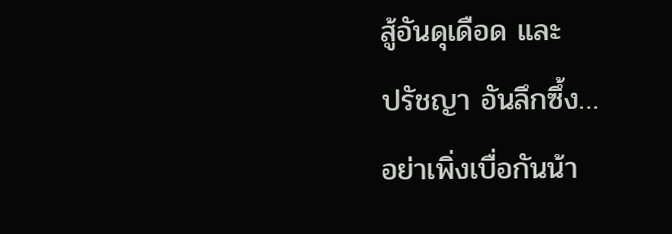สู้อันดุเดือด และ
ปรัชญา อันลึกซึ้ง…
อย่าเพิ่งเบื่อกันน้า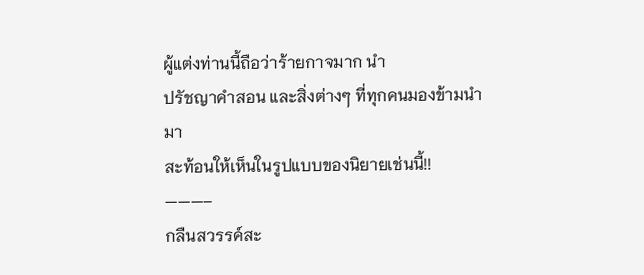ผู้แต่งท่านนี้ถือว่าร้ายกาจมาก นำ
ปรัชญาคำสอน และสิ่งต่างๆ ที่ทุกคนมองข้ามนำมา
สะท้อนให้เห็นในรูปแบบของนิยายเช่นนี้!!
———–
กลืนสวรรค์สะ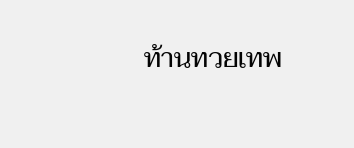ท้านทวยเทพ